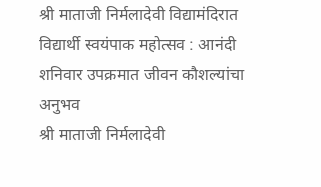श्री माताजी निर्मलादेवी विद्यामंदिरात विद्यार्थी स्वयंपाक महोत्सव : आनंदी शनिवार उपक्रमात जीवन कौशल्यांचा अनुभव
श्री माताजी निर्मलादेवी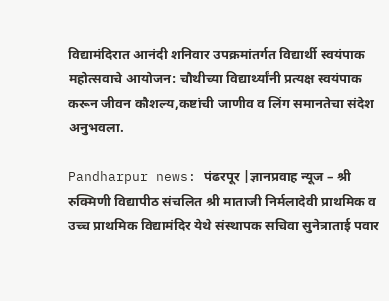विद्यामंदिरात आनंदी शनिवार उपक्रमांतर्गत विद्यार्थी स्वयंपाक महोत्सवाचे आयोजन: चौथीच्या विद्यार्थ्यांनी प्रत्यक्ष स्वयंपाक करून जीवन कौशल्य,कष्टांची जाणीव व लिंग समानतेचा संदेश अनुभवला.

Pandharpur news: पंढरपूर |ज्ञानप्रवाह न्यूज – श्री रुक्मिणी विद्यापीठ संचलित श्री माताजी निर्मलादेवी प्राथमिक व उच्च प्राथमिक विद्यामंदिर येथे संस्थापक सचिवा सुनेत्राताई पवार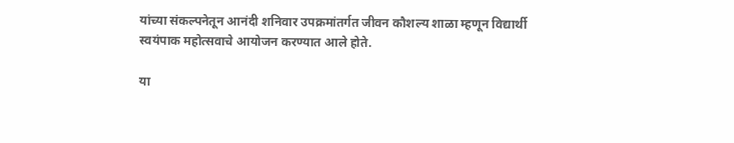यांच्या संकल्पनेतून आनंदी शनिवार उपक्रमांतर्गत जीवन कौशल्य शाळा म्हणून विद्यार्थी स्वयंपाक महोत्सवाचे आयोजन करण्यात आले होते.

या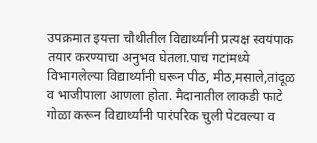उपक्रमात इयत्ता चौथीतील विद्यार्थ्यांनी प्रत्यक्ष स्वयंपाक तयार करण्याचा अनुभव घेतला.पाच गटांमध्ये विभागलेल्या विद्यार्थ्यांनी घरून पीठ, मीठ,मसाले,तांदूळ व भाजीपाला आणला होता. मैदानातील लाकडी फाटे गोळा करून विद्यार्थ्यांनी पारंपरिक चुली पेटवल्या व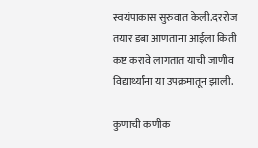स्वयंपाकास सुरुवात केली.दररोज तयार डबा आणताना आईला किती कष्ट करावे लागतात याची जाणीव विद्यार्थ्यांना या उपक्रमातून झाली.

कुणाची कणीक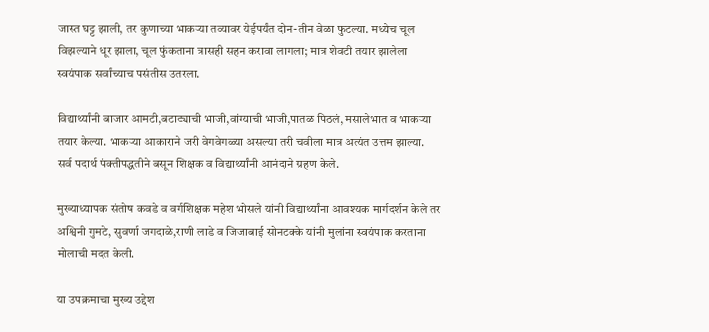जास्त घट्ट झाली, तर कुणाच्या भाकऱ्या तव्यावर येईपर्यंत दोन-तीन वेळा फुटल्या. मध्येच चूल विझल्याने धूर झाला, चूल फुंकताना त्रासही सहन करावा लागला; मात्र शेवटी तयार झालेला स्वयंपाक सर्वांच्याच पसंतीस उतरला.

विद्यार्थ्यांनी बाजार आमटी,बटाट्याची भाजी,वांग्याची भाजी,पातळ पिठलं, मसालेभात व भाकऱ्या तयार केल्या. भाकऱ्या आकाराने जरी वेगवेगळ्या असल्या तरी चवीला मात्र अत्यंत उत्तम झाल्या. सर्व पदार्थ पंक्तीपद्धतीने बसून शिक्षक व विद्यार्थ्यांनी आनंदाने ग्रहण केले.

मुख्याध्यापक संतोष कवडे व वर्गशिक्षक महेश भोसले यांनी विद्यार्थ्यांना आवश्यक मार्गदर्शन केले तर अश्विनी गुमटे, सुवर्णा जगदाळे,राणी लाडे व जिजाबाई सोनटक्के यांनी मुलांना स्वयंपाक करताना मोलाची मदत केली.

या उपक्रमाचा मुख्य उद्देश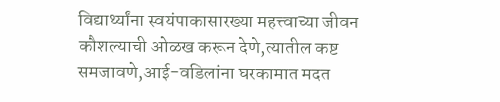विद्यार्थ्यांना स्वयंपाकासारख्या महत्त्वाच्या जीवन कौशल्याची ओळख करून देणे,त्यातील कष्ट समजावणे,आई-वडिलांना घरकामात मदत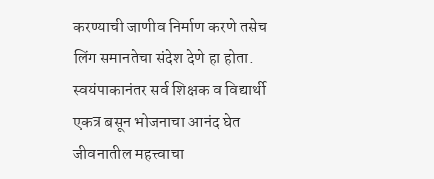करण्याची जाणीव निर्माण करणे तसेच लिंग समानतेचा संदेश देणे हा होता. स्वयंपाकानंतर सर्व शिक्षक व विद्यार्थी एकत्र बसून भोजनाचा आनंद घेत जीवनातील महत्त्वाचा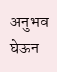अनुभव घेऊन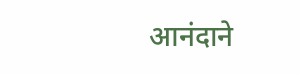आनंदाने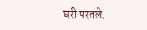घरी परतले.